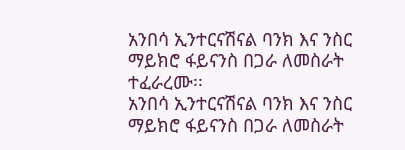አንበሳ ኢንተርናሽናል ባንክ እና ንስር ማይክሮ ፋይናንስ በጋራ ለመስራት ተፈራረሙ፡፡
አንበሳ ኢንተርናሽናል ባንክ እና ንስር ማይክሮ ፋይናንስ በጋራ ለመስራት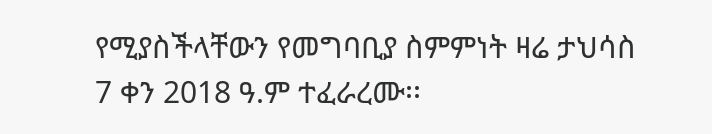የሚያስችላቸውን የመግባቢያ ስምምነት ዛሬ ታህሳስ 7 ቀን 2018 ዓ.ም ተፈራረሙ፡፡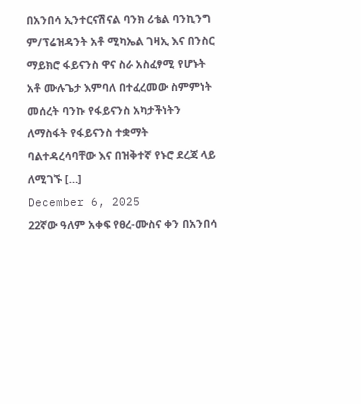በአንበሳ ኢንተርናሽናል ባንክ ሪቴል ባንኪንግ ም/ፕሬዝዳንት አቶ ሚካኤል ገዛኢ እና በንስር ማይክሮ ፋይናንስ ዋና ስራ አስፈፃሚ የሆኑት አቶ ሙሉጌታ እምባለ በተፈረመው ስምምነት መሰረት ባንኩ የፋይናንስ አካታችነትን ለማስፋት የፋይናንስ ተቋማት ባልተዳረሳባቸው እና በዝቅተኛ የኑሮ ደረጃ ላይ ለሚገኙ […]
December 6, 2025
22ኛው ዓለም አቀፍ የፀረ-ሙስና ቀን በአንበሳ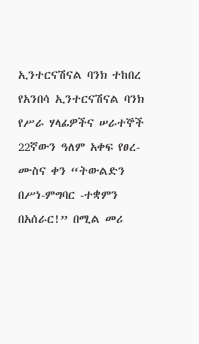ኢንተርናሽናል ባንክ ተከበረ
የአንበሳ ኢንተርናሽናል ባንክ የሥራ ሃላፊዎችና ሠራተኞች 22ኛውን ዓለም አቀፍ የፀረ-ሙስና ቀን “ትውልድን በሥነ-ምግባር -ተቋምን በአሰራር!” በሚል መሪ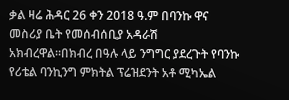ቃል ዛሬ ሕዳር 26 ቀን 2018 ዓ.ም በባንኩ ዋና መስሪያ ቤት የመሰብሰቢያ አዳራሽ አክብረዋል።በክብረ በዓሉ ላይ ንግግር ያደረጉት የባንኩ የሪቴል ባንኪንግ ምክትል ፕሬዝደንት አቶ ሚካኤል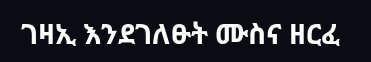ገዛኢ እንደገለፁት ሙስና ዘርፈ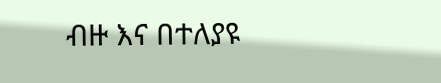ብዙ እና በተለያዩ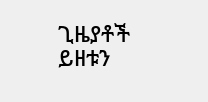ጊዜያቶች ይዘቱን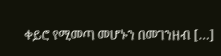ቀይሮ የሚመጣ መሆኑን በመገንዘብ […]